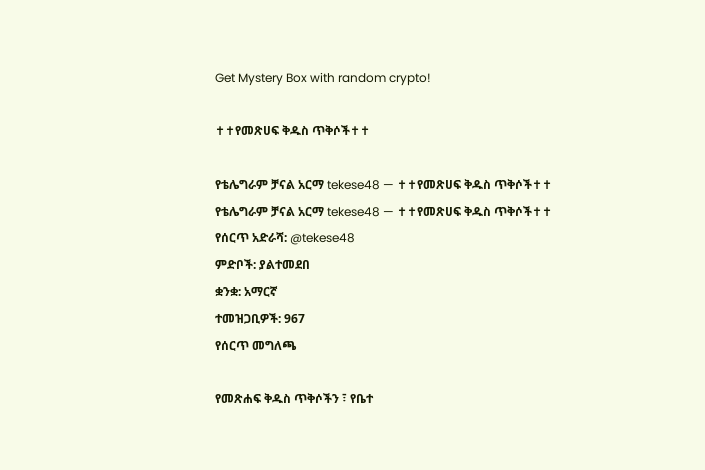Get Mystery Box with random crypto!

✝✝የመጽሀፍ ቅዱስ ጥቅሶች✝✝

የቴሌግራም ቻናል አርማ tekese48 — ✝✝የመጽሀፍ ቅዱስ ጥቅሶች✝✝
የቴሌግራም ቻናል አርማ tekese48 — ✝✝የመጽሀፍ ቅዱስ ጥቅሶች✝✝
የሰርጥ አድራሻ: @tekese48
ምድቦች: ያልተመደበ
ቋንቋ: አማርኛ
ተመዝጋቢዎች: 967
የሰርጥ መግለጫ

የመጽሐፍ ቅዱስ ጥቅሶችን ፣ የቤተ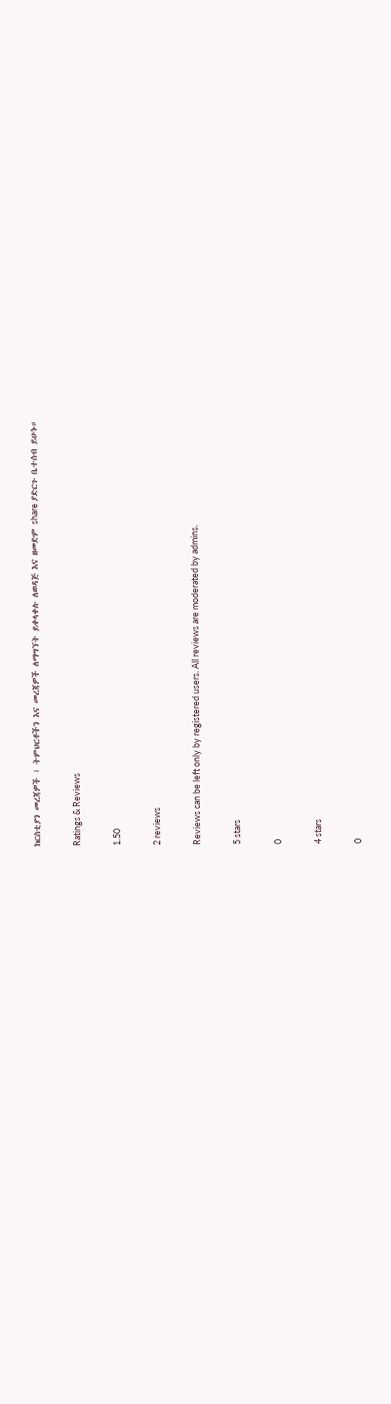ክርስቲያን መረጃዎች ፣ ትምህርቶችን እና መረጃዎች ለማግኘት ይቀላቀሉ ለወዳጅ እና ዘመድም share ያድርጉ ቤተሰብ ይሁኑ።

Ratings & Reviews

1.50

2 reviews

Reviews can be left only by registered users. All reviews are moderated by admins.

5 stars

0

4 stars

0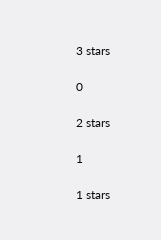3 stars

0

2 stars

1

1 stars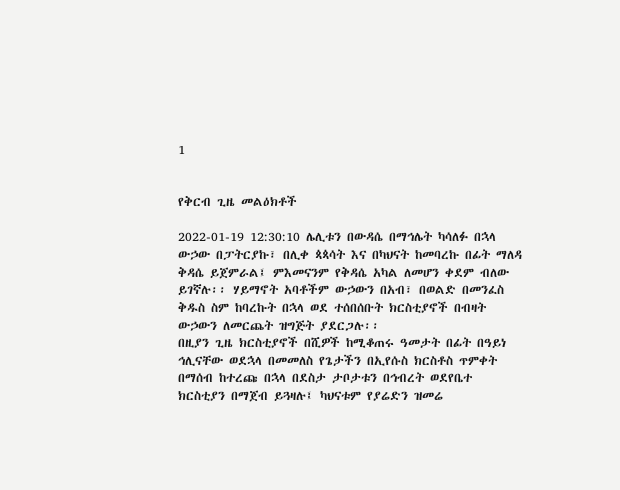1


የቅርብ ጊዜ መልዕክቶች

2022-01-19 12:30:10 ሌሊቱን በውዳሴ በማኅሌት ካሳለፉ በኋላ ውኃው በፓትርያኩ፣ በሊቀ ጳጳሳት እና በካህናት ከመባረኩ በፊት ማለዳ ቅዳሴ ይጀምራል፤ ምእመናንም የቅዳሴ አካል ለመሆን ቀደም ብለው ይገኛሉ፡፡ ሃይማኖት አባቶችም ውኃውን በአብ፣ በወልድ በመንፈስ ቅዱስ ስም ከባረኩት በኋላ ወደ ተሰበሰቡት ክርስቲያኖች በብዛት ውኃውን ለመርጨት ዝግጅት ያደርጋሉ፡፡
በዚያን ጊዜ ክርስቲያኖች በሺዎች ከሚቆጠሩ ዓመታት በፊት በዓይነ ኅሊናቸው ወደኋላ በመመለስ የጌታችን በኢየሱስ ክርስቶስ ጥምቀት በማሰብ ከተረጩ በኋላ በደስታ ታቦታቱን በኅብረት ወደየቤተ ክርስቲያን በማጀብ ይጓዛሉ፤ ካህናቱም የያሬድን ዝመሬ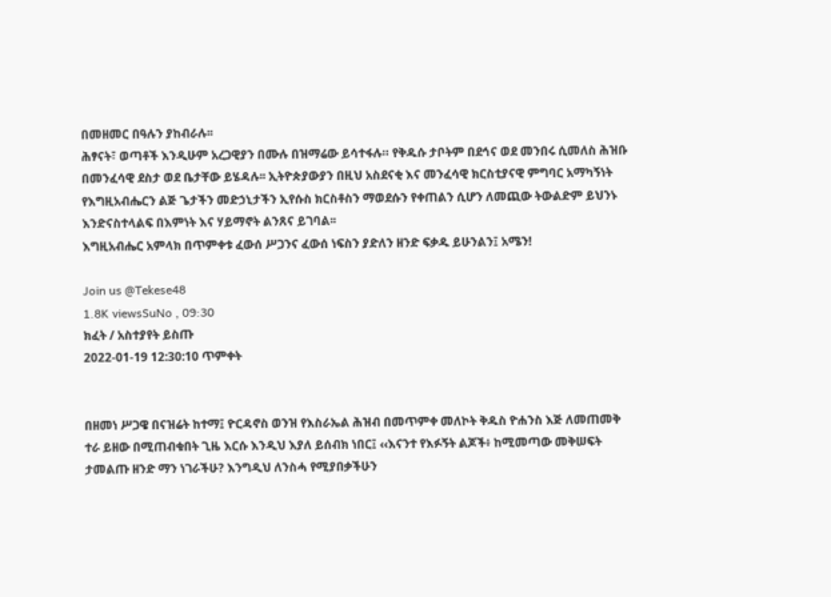በመዘመር በዓሉን ያከብራሉ፡፡
ሕፃናት፣ ወጣቶች እንዲሁም አረጋዊያን በሙሉ በዝማሬው ይሳተፋሉ። የቅዱሱ ታቦትም በደኅና ወደ መንበሩ ሲመለስ ሕዝቡ በመንፈሳዊ ደስታ ወደ ቤታቸው ይሄዳሉ፡፡ ኢትዮጵያውያን በዚህ አስደናቂ እና መንፈሳዊ ክርስቲያናዊ ምግባር አማካኝነት የእግዚአብሔርን ልጅ ጌታችን መድኃኒታችን ኢየሱስ ክርስቶስን ማወደሱን የቀጠልን ሲሆን ለመጪው ትውልድም ይህንኑ እንድናስተላልፍ በእምነት እና ሃይማኖት ልንጸና ይገባል፡፡
እግዚአብሔር አምላክ በጥምቀቱ ፈውሰ ሥጋንና ፈውሰ ነፍስን ያድለን ዘንድ ፍቃዱ ይሁንልን፤ አሜን!

Join us @Tekese48
1.8K viewsSuNo , 09:30
ክፈት / አስተያየት ይስጡ
2022-01-19 12:30:10 ጥምቀት


በዘመነ ሥጋዌ በናዝሬት ከተማ፤ ዮርዳኖስ ወንዝ የእስራኤል ሕዝብ በመጥምቀ መለኮት ቅዱስ ዮሐንስ እጅ ለመጠመቅ ተራ ይዘው በሚጠብቁበት ጊዜ እርሱ እንዲህ እያለ ይሰብክ ነበር፤ ‹‹እናንተ የእፉኝት ልጆች፥ ከሚመጣው መቅሠፍት ታመልጡ ዘንድ ማን ነገራችሁ? እንግዲህ ለንስሓ የሚያበቃችሁን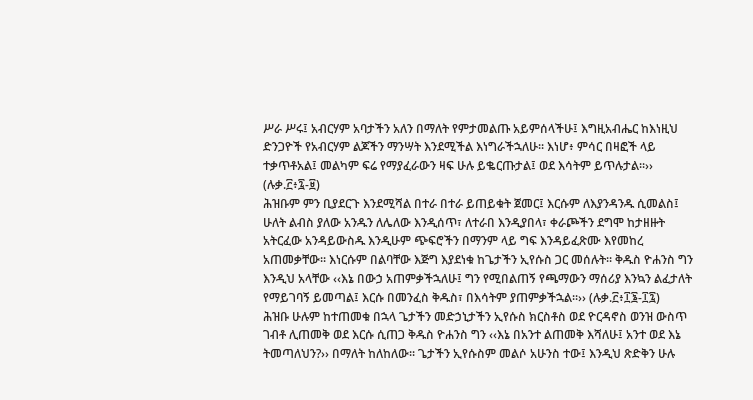ሥራ ሥሩ፤ አብርሃም አባታችን አለን በማለት የምታመልጡ አይምሰላችሁ፤ እግዚአብሔር ከእነዚህ ድንጋዮች የአብርሃም ልጆችን ማንሣት እንደሚችል እነግራችኋለሁ፡፡ እነሆ፥ ምሳር በዛፎች ላይ ተቃጥቶአል፤ መልካም ፍሬ የማያፈራውን ዛፍ ሁሉ ይቈርጡታል፤ ወደ እሳትም ይጥሉታል፡፡›› (ሉቃ.፫፥፯-፱)
ሕዝቡም ምን ቢያደርጉ እንደሚሻል በተራ በተራ ይጠይቁት ጀመር፤ እርሱም ለእያንዳንዱ ሲመልስ፤ ሁለት ልብስ ያለው አንዱን ለሌለው እንዲሰጥ፣ ለተራበ እንዲያበላ፣ ቀራጮችን ደግሞ ከታዘዙት አትርፈው አንዳይውስዱ እንዲሁም ጭፍሮችን በማንም ላይ ግፍ እንዳይፈጽሙ እየመከረ አጠመቃቸው፡፡ እነርሱም በልባቸው እጅግ እያደነቁ ከጌታችን ኢየሱስ ጋር መሰሉት፡፡ ቅዱስ ዮሐንስ ግን እንዲህ አላቸው ‹‹እኔ በውኃ አጠምቃችኋለሁ፤ ግን የሚበልጠኝ የጫማውን ማሰሪያ እንኳን ልፈታለት የማይገባኝ ይመጣል፤ እርሱ በመንፈስ ቅዱስ፣ በእሳትም ያጠምቃችኋል፡፡›› (ሉቃ.፫፥፲፮-፲፯)
ሕዝቡ ሁሉም ከተጠመቁ በኋላ ጌታችን መድኃኒታችን ኢየሱስ ክርስቶስ ወደ ዮርዳኖስ ወንዝ ውስጥ ገብቶ ሊጠመቅ ወደ እርሱ ሲጠጋ ቅዱስ ዮሐንስ ግን ‹‹እኔ በአንተ ልጠመቅ እሻለሁ፤ አንተ ወደ እኔ ትመጣለህን?›› በማለት ከለከለው፡፡ ጌታችን ኢየሱስም መልሶ አሁንስ ተው፤ እንዲህ ጽድቅን ሁሉ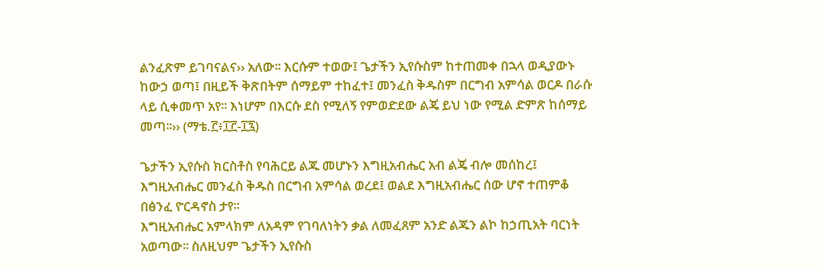ልንፈጽም ይገባናልና›› አለው፡፡ እርሱም ተወው፤ ጌታችን ኢየሱስም ከተጠመቀ በኋላ ወዲያውኑ ከውኃ ወጣ፤ በዚይች ቅጽበትም ሰማይም ተከፈተ፤ መንፈስ ቅዱስም በርግብ አምሳል ወርዶ በራሱ ላይ ሲቀመጥ አየ፡፡ እነሆም በእርሱ ደስ የሚለኝ የምወድደው ልጄ ይህ ነው የሚል ድምጽ ከሰማይ መጣ፡፡›› (ማቴ.፫፥፲፫-፲፯)

ጌታችን ኢየሱስ ክርስቶስ የባሕርይ ልጁ መሆኑን እግዚአብሔር አብ ልጄ ብሎ መሰከረ፤ እግዚአብሔር መንፈስ ቅዱስ በርግብ አምሳል ወረደ፤ ወልደ እግዚአብሔር ሰው ሆኖ ተጠምቆ በፅንፈ ዮርዳኖስ ታየ፡፡
እግዚአብሔር አምላክም ለአዳም የገባለነትን ቃል ለመፈጸም አንድ ልጁን ልኮ ከኃጢአት ባርነት አወጣው፡፡ ስለዚህም ጌታችን ኢየሱስ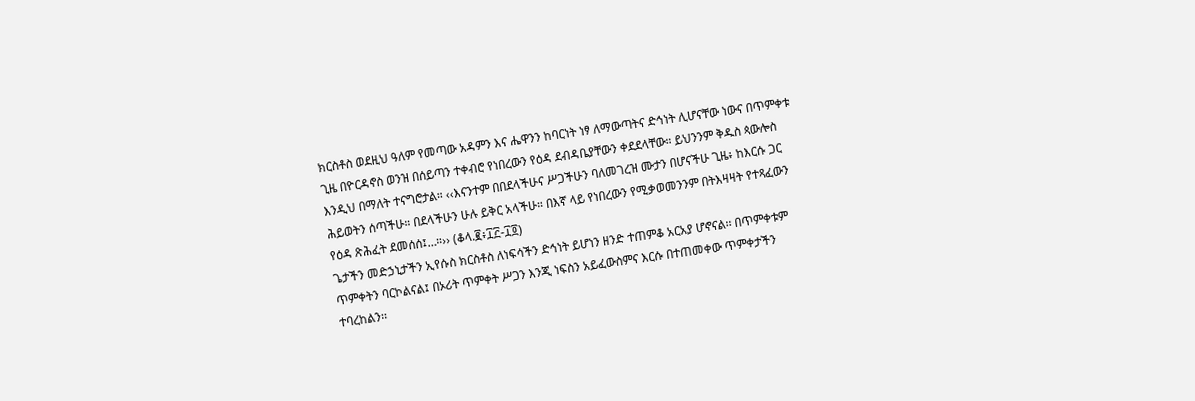ክርስቶስ ወደዚህ ዓለም የመጣው አዳምን እና ሔዋንን ከባርነት ነፃ ለማውጣትና ድኅነት ሊሆናቸው ነውና በጥምቀቱ ጊዜ በዮርዳኖስ ወንዝ በሰይጣን ተቀብሮ የነበረውን የዕዳ ደብዳቤያቸውን ቀደደላቸው። ይህንንም ቅዱስ ጳውሎስ እንዲህ በማለት ተናግሮታል። ‹‹እናንተም በበደላችሁና ሥጋችሁን ባለመገረዝ ሙታን በሆናችሁ ጊዜ፥ ከእርሱ ጋር ሕይወትን ሰጣችሁ። በደላችሁን ሁሉ ይቅር አላችሁ። በእኛ ላይ የነበረውን የሚቃወመንንም በትእዛዛት የተጻፈውን የዕዳ ጽሕፈት ደመሰሰ፤…።›› (ቆላ.፪፥፲፫-፲፬)
ጌታችን መድኃኒታችን ኢየሱስ ክርስቶስ ለነፍሳችን ድኅነት ይሆነን ዘንድ ተጠምቆ አርአያ ሆኖናል፡፡ በጥምቀቱም ጥምቀትን ባርኮልናል፤ በኦሪት ጥምቀት ሥጋን እንጂ ነፍስን አይፈውስምና እርሱ በተጠመቀው ጥምቀታችን ተባረከልን፡፡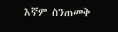እኛም ስንጠመቅ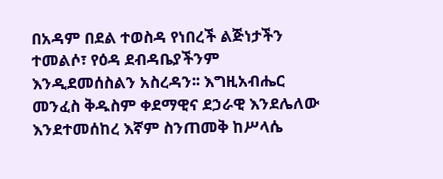በአዳም በደል ተወስዳ የነበረች ልጅነታችን ተመልሶ፣ የዕዳ ደብዳቤያችንም እንዲደመሰስልን አስረዳን፡፡ እግዚአብሔር መንፈስ ቅዱስም ቀደማዊና ደኃራዊ እንደሌለው እንደተመሰከረ እኛም ስንጠመቅ ከሥላሴ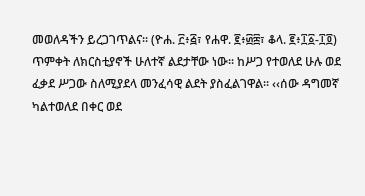መወለዳችን ይረጋገጥልና፡፡ (ዮሐ. ፫፥፭፣ የሐዋ. ፪፥፴፰፣ ቆላ. ፪፥፲፩-፲፬)
ጥምቀት ለክርስቲያኖች ሁለተኛ ልደታቸው ነው፡፡ ከሥጋ የተወለደ ሁሉ ወደ ፈቃደ ሥጋው ስለሚያደላ መንፈሳዊ ልደት ያስፈልገዋል፡፡ ‹‹ሰው ዳግመኛ ካልተወለደ በቀር ወደ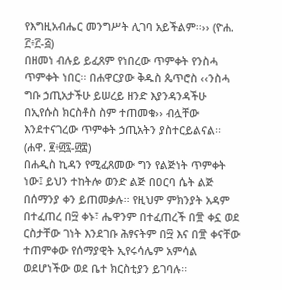የእግዚአብሔር መንግሥት ሊገባ አይችልም፡፡›› (ዮሐ. ፫፥፫-፭)
በዘመነ ብሉይ ይፈጸም የነበረው ጥምቀት የንስሓ ጥምቀት ነበር፡፡ በሐዋርያው ቅዱስ ጴጥሮስ ‹‹ንስሓ ግቡ ኃጢአታችሁ ይሠረይ ዘንድ እያንዳንዳችሁ በኢየሱስ ክርስቶስ ስም ተጠመቁ›› ብሏቸው እንደተናገረው ጥምቀት ኃጢአትን ያስተርይልናል፡፡ (ሐዋ. ፪፥፴፯-፴፰)
በሐዲስ ኪዳን የሚፈጸመው ግን የልጅነት ጥምቀት ነው፤ ይህን ተከትሎ ወንድ ልጅ በዐርባ ሴት ልጅ በሰማንያ ቀን ይጠመቃሉ፡፡ የዚህም ምክንያት አዳም በተፈጠረ በ፵ ቀኑ፣ ሔዋንም በተፈጠረች በ፹ ቀኗ ወደ ርስታቸው ገነት እንደገቡ ሕፃናትም በ፵ እና በ፹ ቀናቸው ተጠምቀው የሰማያዊት ኢየሩሳሌም አምሳል ወደሆነችው ወደ ቤተ ክርስቲያን ይገባሉ፡፡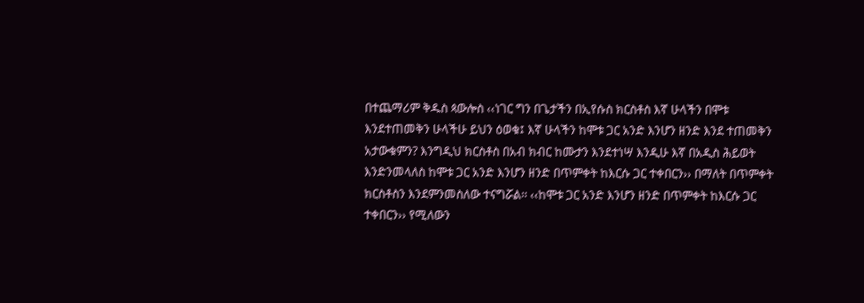በተጨማሪም ቅዱስ ጳውሎስ ‹‹ነገር ግን በጌታችን በኢየሱስ ክርስቶስ እኛ ሁላችን በሞቱ እንደተጠመቅን ሁላችሁ ይህን ዕወቁ፤ እኛ ሁላችን ከሞቱ ጋር አንድ እንሆን ዘንድ እንደ ተጠመቅን አታውቁምን? እንግዲህ ክርስቶስ በአብ ክብር ከሙታን እንደተነሣ እንዲሁ እኛ በአዲስ ሕይወት እንድንመላለስ ከሞቱ ጋር አንድ እንሆን ዘንድ በጥምቀት ከእርሱ ጋር ተቀበርን›› በማለት በጥምቀት ክርስቶስን እንደምንመስለው ተናግሯል፡፡ ‹‹ከሞቱ ጋር አንድ እንሆን ዘንድ በጥምቀት ከእርሱ ጋር ተቀበርን›› የሚለውን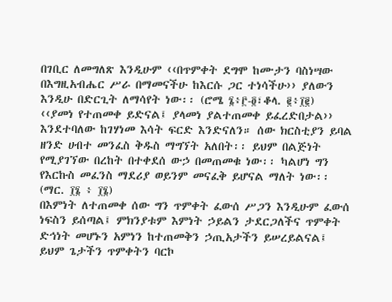በገቢር ለመግለጽ እንዲሁም ‹‹በጥምቀት ደግሞ ከሙታን ባስነሣው በእግዚአብሔር ሥራ በማመናችሁ ከእርሱ ጋር ተነሳችሁ›› ያለውን እንዲሁ በድርጊት ለማሳየት ነው፡፡ (ሮሜ ፮፥፫-፬፣ቆላ. ፪፥፲፪)
‹‹ያመነ የተጠመቀ ይድናል፤ ያላመነ ያልተጠመቀ ይፈረድበታል›› እንደተባለው ከገሃነመ እሳት ፍርድ እንድናለን። ሰው ክርስቲያን ይባል ዘንድ ሀብተ መንፈስ ቅዱስ ማግኘት አለበት፡፡ ይህም በልጅነት የሚያገኘው በረከት በተቀደሰ ውኃ በመጠመቁ ነው፡፡ ካልሆነ ግን የእርኩስ መፈንስ ማደሪያ ወይንም መናፈቅ ይሆናል ማለት ነው፡፡ (ማር. ፲፮ ፥ ፲፮)
በእምነት ለተጠመቀ ሰው ግን ጥምቀት ፈውሰ ሥጋን እንዲሁም ፈውሰ ነፍስን ይሰጣል፤ ምክንያቱም እምነት ኃይልን ታደርጋለችና ጥምቀት ድኅነት መሆኑን አምነን ከተጠመቅን ኃጢአታችን ይሠረይልናል፤ ይህም ጌታችን ጥምቀትን ባርኮ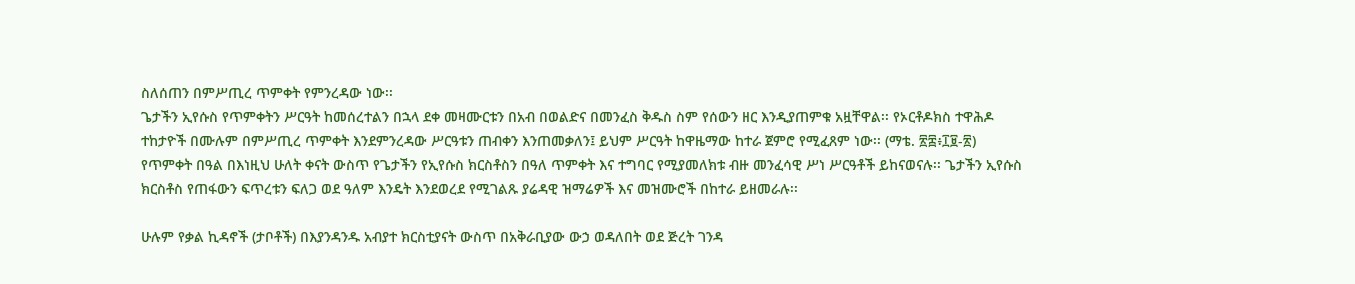ስለሰጠን በምሥጢረ ጥምቀት የምንረዳው ነው፡፡
ጌታችን ኢየሱስ የጥምቀትን ሥርዓት ከመሰረተልን በኋላ ደቀ መዛሙርቱን በአብ በወልድና በመንፈስ ቅዱስ ስም የሰውን ዘር እንዲያጠምቁ አዟቸዋል፡፡ የኦርቶዶክስ ተዋሕዶ ተከታዮች በሙሉም በምሥጢረ ጥምቀት እንደምንረዳው ሥርዓቱን ጠብቀን እንጠመቃለን፤ ይህም ሥርዓት ከዋዜማው ከተራ ጀምሮ የሚፈጸም ነው፡፡ (ማቴ. ፳፰፥፲፱-፳)
የጥምቀት በዓል በእነዚህ ሁለት ቀናት ውስጥ የጌታችን የኢየሱስ ክርስቶስን በዓለ ጥምቀት እና ተግባር የሚያመለክቱ ብዙ መንፈሳዊ ሥነ ሥርዓቶች ይከናወናሉ፡፡ ጌታችን ኢየሱስ ክርስቶስ የጠፋውን ፍጥረቱን ፍለጋ ወደ ዓለም እንዴት እንደወረደ የሚገልጹ ያሬዳዊ ዝማሬዎች እና መዝሙሮች በከተራ ይዘመራሉ፡፡

ሁሉም የቃል ኪዳኖች (ታቦቶች) በእያንዳንዱ አብያተ ክርስቲያናት ውስጥ በአቅራቢያው ውኃ ወዳለበት ወደ ጅረት ገንዳ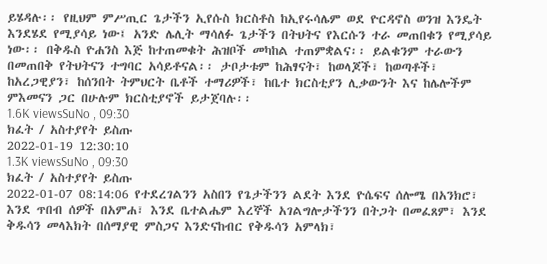ይሄዳሉ፡፡ የዚህም ምሥጢር ጌታችን ኢየሱስ ክርስቶስ ከኢየሩሳሌም ወደ ዮርዳኖስ ወንዝ እንዴት እንደሄደ የሚያሳይ ነው፤ አንድ ሌሊት ማሳለፉ ጌታችን በትህትና የእርሱን ተራ መጠበቁን የሚያሳይ ነው፡፡ በቅዱስ ዮሐንስ እጅ ከተጠመቁት ሕዝቦች መካከል ተጠምቋልና፡፡ ይልቁንም ተራውን በመጠበቅ የትህትናን ተግባር አሳይቶናል፡፡ ታቦታቱም ከሕፃናት፣ ከወላጆች፣ ከወጣቶች፣ ከአረጋዊያን፣ ከሰንበት ትምህርት ቤቶች ተማሪዎች፣ ከቤተ ክርስቲያን ሊቃውንት እና ከሌሎችም ምእመናን ጋር በሁሉም ክርስቲያኖች ይታጀባሉ፡፡
1.6K viewsSuNo , 09:30
ክፈት / አስተያየት ይስጡ
2022-01-19 12:30:10
1.3K viewsSuNo , 09:30
ክፈት / አስተያየት ይስጡ
2022-01-07 08:14:06 የተደረገልንን አስበን የጌታችንን ልደት እንደ ዮሴፍና ሰሎሜ በአንክሮ፣ እንደ ጥበብ ሰዎች በአምሐ፣ እንደ ቤተልሔም እረኞች አገልግሎታችንን በትጋት በመፈጸም፣ እንደ ቅዱሳን መላእክት በሰማያዊ ምስጋና እንድናከብር የቅዱሳን አምላክ፣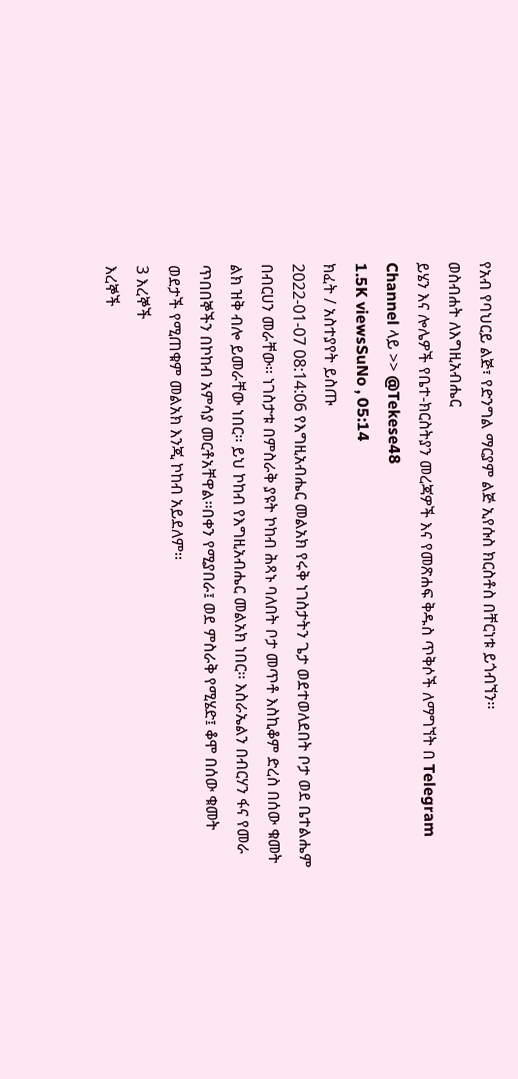የአብ የባህርይ ልጅ፣ የድንግል ማርያም ልጅ ኢየሱስ ክርስቶስ በቸርነቱ ይጎብኘን፡፡
ወስብሐት ለእግዚአብሔር
ይሄን እና ሎሌዎች የቤተ-ክርስትያን መረጃዎች እና የመጽሐፍ ቅዱስ ጥቅሶች ለማግኘት በ Telegram Channel ላይ >> @Tekese48
1.5K viewsSuNo , 05:14
ክፈት / አስተያየት ይስጡ
2022-01-07 08:14:06 የእግዚአብሔር መልአክ የሩቅ ነገስታትን ጌታ ወደተወለደበት ቦታ ወደ ቤተልሔም በብርሀን መራቸው፡፡ ነገስታቱ በምስራቅ ያዩት ኮከብ ሕጻኑ ባለበት ቦታ መጥቶ እስኪቆም ድረስ በሰው ቁመት ልክ ዝቅ ብሎ ይመራቸው ነበር፡፡ ይህ ኮከብ የእግዚአብሔር መልአክ ነበር፡፡ እስራኤልን በብርሃን ፋና የመራ ጥበበኞችን በኮከብ አምሳያ መርቶአቸዋል፡፡በቀን የሚያበራ፤ ወደ ምስራቅ የሚሄድ፤ ቆሞ በሰው ቁመት ወደታች የሚጠቁም መልአክ እንጂ ኮከብ አይደለም፡፡
3 እረኞች
እረኞች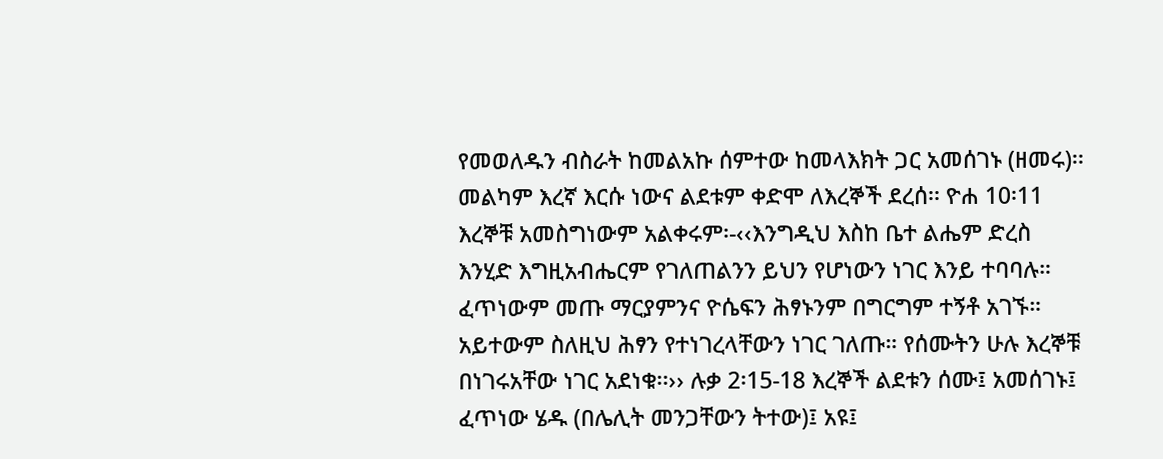የመወለዱን ብስራት ከመልአኩ ሰምተው ከመላእክት ጋር አመሰገኑ (ዘመሩ)፡፡  መልካም እረኛ እርሱ ነውና ልደቱም ቀድሞ ለእረኞች ደረሰ፡፡ ዮሐ 10፡11 እረኞቹ አመስግነውም አልቀሩም፡-‹‹እንግዲህ እስከ ቤተ ልሔም ድረስ እንሂድ እግዚአብሔርም የገለጠልንን ይህን የሆነውን ነገር እንይ ተባባሉ። ፈጥነውም መጡ ማርያምንና ዮሴፍን ሕፃኑንም በግርግም ተኝቶ አገኙ። አይተውም ስለዚህ ሕፃን የተነገረላቸውን ነገር ገለጡ። የሰሙትን ሁሉ እረኞቹ በነገሩአቸው ነገር አደነቁ፡፡›› ሉቃ 2፡15-18 እረኞች ልደቱን ሰሙ፤ አመሰገኑ፤ ፈጥነው ሄዱ (በሌሊት መንጋቸውን ትተው)፤ አዩ፤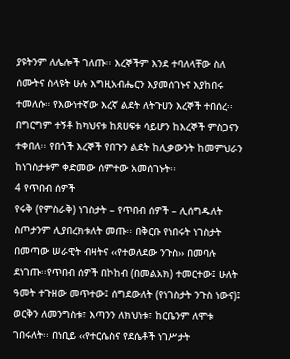ያዩትንም ለሌሎች ገለጡ፡፡ እረኞችም እንደ ተባለላቸው ስለ ሰሙትና ስላዩት ሁሉ እግዚአብሔርን እያመሰገኑና እያከበሩ ተመለሱ። የእውነተኛው እረኛ ልደት ለትጉሀን እረኞች ተበሰረ፡፡ በግርግም ተኝቶ ከካህናቱ ከጸሀፍቱ ሳይሆን ከእረኞች ምስጋናን ተቀበለ፡፡ የበጎች እረኞች የበጉን ልደት ከሊቃውንት ከመምህራን ከነገስታቱም ቀድመው ሰምተው አመሰገኑት፡፡
4 የጥበብ ሰዎች
የሩቅ (የምስራቅ) ነገስታት – የጥበብ ሰዎች – ሊሰግዱለት ስጦታንም ሊያበረክቱለት መጡ፡፡ በቅርቡ የነበሩት ነገስታት በመጣው ሠራዊት ብዛትና ‹‹የተወለደው ንጉስ›› በመባሉ ደነገጡ፡፡የጥበብ ሰዎች በኮከብ (በመልአክ) ተመርተው፤ ሁለት ዓመት ተጉዘው መጥተው፤ ሰግደውለት (የነገስታት ንጉስ ነውና)፤ ወርቅን ለመንግስቱ፣ እጣንን ለክህነቱ፣ ከርቤንም ለሞቱ ገበሩለት፡፡ በነቢይ ‹‹የተርሴስና የደሴቶች ነገሥታት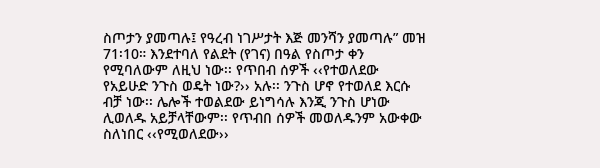ስጦታን ያመጣሉ፤ የዓረብ ነገሥታት እጅ መንሻን ያመጣሉ” መዝ 71፡10። እንደተባለ የልደት (የገና) በዓል የስጦታ ቀን የሚባለውም ለዚህ ነው፡፡ የጥበብ ሰዎች ‹‹የተወለደው የአይሁድ ንጉስ ወዴት ነው?›› አሉ፡፡ ንጉስ ሆኖ የተወለደ እርሱ ብቻ ነው፡፡ ሌሎች ተወልደው ይነግሳሉ እንጂ ንጉስ ሆነው ሊወለዱ አይቻላቸውም፡፡ የጥብበ ሰዎች መወለዱንም አውቀው ስለነበር ‹‹የሚወለደው››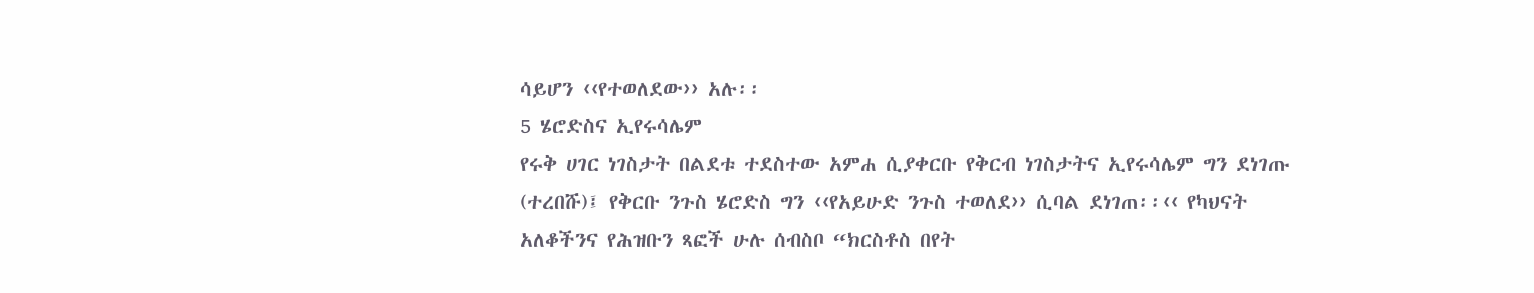ሳይሆን ‹‹የተወለደው›› አሉ፡፡
5 ሄሮድስና ኢየሩሳሌም
የሩቅ ሀገር ነገስታት በልደቱ ተደስተው አምሐ ሲያቀርቡ የቅርብ ነገስታትና ኢየሩሳሌም ግን ደነገጡ (ተረበሹ)፤ የቅርቡ ንጉስ ሄሮድስ ግን ‹‹የአይሁድ ንጉስ ተወለደ›› ሲባል ደነገጠ፡፡‹‹ የካህናት አለቆችንና የሕዝቡን ጻፎች ሁሉ ሰብስቦ “ክርስቶስ በየት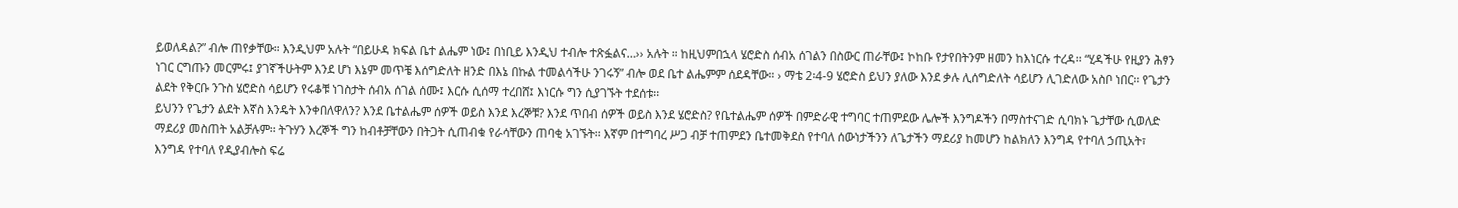ይወለዳል?” ብሎ ጠየቃቸው። እንዲህም አሉት “በይሁዳ ክፍል ቤተ ልሔም ነው፤ በነቢይ እንዲህ ተብሎ ተጽፏልና…›› አሉት ። ከዚህምበኋላ ሄሮድስ ሰብአ ሰገልን በስውር ጠራቸው፤ ኮከቡ የታየበትንም ዘመን ከእነርሱ ተረዳ፡፡ “ሂዳችሁ የዚያን ሕፃን ነገር ርግጡን መርምሩ፤ ያገኛችሁትም እንደ ሆነ እኔም መጥቼ እሰግድለት ዘንድ በእኔ በኩል ተመልሳችሁ ንገሩኝ” ብሎ ወደ ቤተ ልሔምም ሰደዳቸው። › ማቴ 2፡4-9 ሄሮድስ ይህን ያለው እንደ ቃሉ ሊሰግድለት ሳይሆን ሊገድለው አስቦ ነበር፡፡ የጌታን ልደት የቅርቡ ንጉስ ሄሮድስ ሳይሆን የሩቆቹ ነገስታት ሰብአ ሰገል ሰሙ፤ እርሱ ሲሰማ ተረበሸ፤ እነርሱ ግን ሲያገኙት ተደሰቱ፡፡
ይህንን የጌታን ልደት እኛስ እንዴት እንቀበለዋለን? እንደ ቤተልሔም ሰዎች ወይስ እንደ እረኞቹ? እንደ ጥበብ ሰዎች ወይስ እንደ ሄሮድስ? የቤተልሔም ሰዎች በምድራዊ ተግባር ተጠምደው ሌሎች እንግዶችን በማስተናገድ ሲባክኑ ጌታቸው ሲወለድ ማደሪያ መስጠት አልቻሉም፡፡ ትጉሃን እረኞች ግን ከብቶቻቸውን በትጋት ሲጠብቁ የራሳቸውን ጠባቂ አገኙት፡፡ እኛም በተግባረ ሥጋ ብቻ ተጠምደን ቤተመቅደስ የተባለ ሰውነታችንን ለጌታችን ማደሪያ ከመሆን ከልክለን እንግዳ የተባለ ኃጢአት፣ እንግዳ የተባለ የዲያብሎስ ፍሬ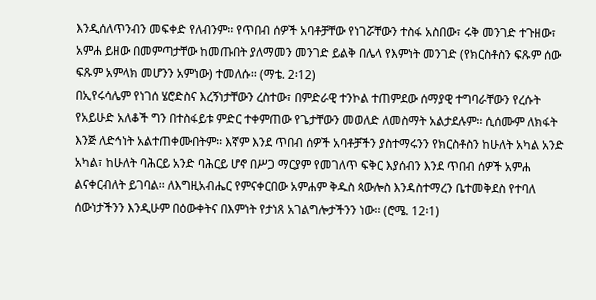እንዲሰለጥንብን መፍቀድ የለብንም፡፡ የጥበብ ሰዎች አባቶቻቸው የነገሯቸውን ተስፋ አስበው፣ ሩቅ መንገድ ተጉዘው፣ አምሐ ይዘው በመምጣታቸው ከመጡበት ያለማመን መንገድ ይልቅ በሌላ የእምነት መንገድ (የክርስቶስን ፍጹም ሰው ፍጹም አምላክ መሆንን አምነው) ተመለሱ፡፡ (ማቴ. 2፡12)
በኢየሩሳሌም የነገሰ ሄሮድስና እረኝነታቸውን ረስተው፣ በምድራዊ ተንኮል ተጠምደው ሰማያዊ ተግባራቸውን የረሱት የአይሁድ አለቆች ግን በተስፋይቱ ምድር ተቀምጠው የጌታቸውን መወለድ ለመስማት አልታደሉም፡፡ ሲሰሙም ለክፋት እንጅ ለድኅነት አልተጠቀሙበትም፡፡ እኛም እንደ ጥበብ ሰዎች አባቶቻችን ያስተማሩንን የክርስቶስን ከሁለት አካል አንድ አካል፣ ከሁለት ባሕርይ አንድ ባሕርይ ሆኖ በሥጋ ማርያም የመገለጥ ፍቅር እያሰብን እንደ ጥበብ ሰዎች አምሐ ልናቀርብለት ይገባል፡፡ ለእግዚአብሔር የምናቀርበው አምሐም ቅዱስ ጳውሎስ እንዳስተማረን ቤተመቅደስ የተባለ ሰውነታችንን እንዲሁም በዕውቀትና በእምነት የታነጸ አገልግሎታችንን ነው፡፡ (ሮሜ. 12፡1)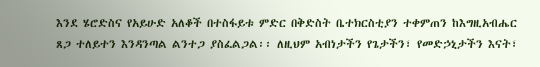እንደ ሄሮድስና የአይሁድ አለቆች በተስፋይቱ ምድር በቅድስት ቤተክርስቲያን ተቀምጠን ከእግዚአብሔር ጸጋ ተለይተን እንዳንጣል ልንተጋ ያስፈልጋል፡፡ ለዚህም አብነታችን የጌታችን፣ የመድኃኒታችን እናት፣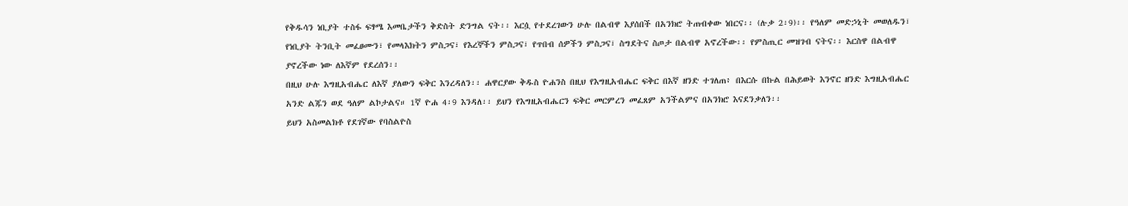የቅዱሳን ነቢያት ተስፋ ፍፃሜ እመቤታችን ቅድስት ድንግል ናት፡፡ እርሷ የተደረገውን ሁሉ በልብዋ እያሰበች በአንክሮ ትጠብቀው ነበርና፡፡ (ሉቃ 2፡9)፡፡ የዓለም መድኃኒት መወለዱን፣ የነቢያት ትንቢት መፈፀሙን፣ የመላእክትን ምስጋና፣ የእረኞችን ምስጋና፣ የጥበብ ሰዎችን ምስጋና፣ ስግደትና ስጦታ በልብዋ አኖረችው፡፡ የምስጢር መዝገብ ናትና፡፡ እርስዋ በልብዋ ያኖረችው ነው ለእኛም የደረሰን፡፡
በዚህ ሁሉ እግዚአብሔር ለእኛ ያለውን ፍቅር እንረዳለን፡፡ ሐዋርያው ቅዱስ ዮሐንስ በዚህ የእግዚአብሔር ፍቅር በእኛ ዘንድ ተገለጠ፥ በእርሱ በኩል በሕይወት እንኖር ዘንድ እግዚአብሔር አንድ ልጁን ወደ ዓለም ልኮታልና። 1ኛ ዮሐ 4፡9 እንዳለ፡፡ ይህን የእግዚአብሔርን ፍቅር መርምረን መፈጸም አንችልምና በአንክሮ እናደንቃለን፡፡
ይህን አስመልክቶ የደገኛው የባስልዮስ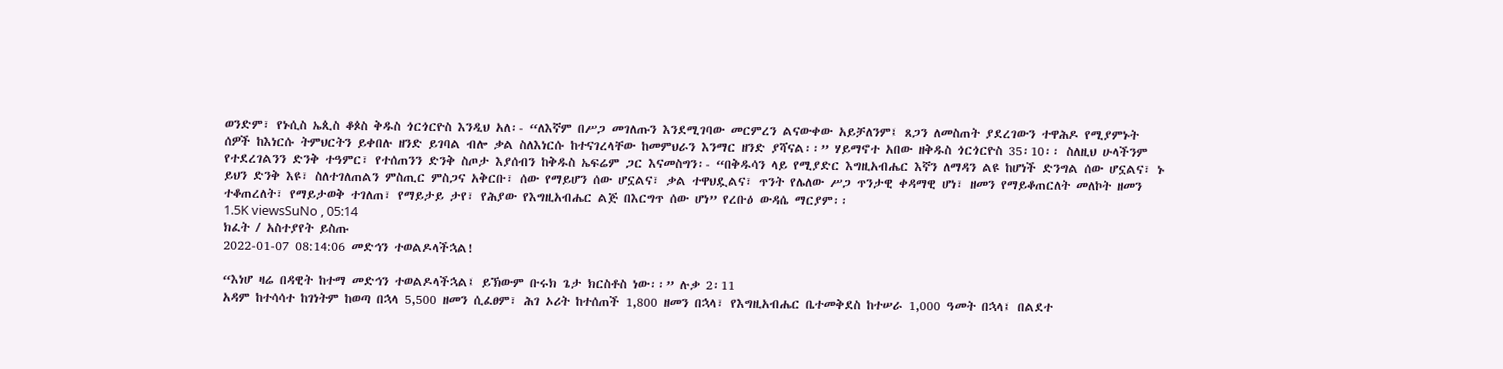ወንድም፣ የኑሲስ ኤጲስ ቆጶስ ቅዱስ ጎርጎርዮስ እንዲህ አለ፡- “ለእኛም በሥጋ መገለጡን እንደሚገባው መርምረን ልናውቀው አይቻለንም፤ ጸጋን ለመስጠት ያደረገውን ተዋሕዶ የሚያምኑት ሰዎች ከእነርሱ ትምህርትን ይቀበሉ ዘንድ ይገባል ብሎ ቃል ስለእነርሱ ከተናገረላቸው ከመምህራን እንማር ዘንድ ያሻናል፡፡” ሃይማኖተ አበው ዘቅዱስ ጎርጎርዮስ 35፡10፡፡ ስለዚህ ሁላችንም የተደረገልንን ድንቅ ተዓምር፣ የተሰጠንን ድንቅ ስጦታ እያሰብን ከቅዱስ ኤፍሬም ጋር እናመስግን፡- “በቅዱሳን ላይ የሚያድር እግዚአብሔር እኛን ለማዳን ልዩ ከሆነች ድንግል ሰው ሆኗልና፣ ኑ ይህን ድንቅ እዩ፣ ስለተገለጠልን ምስጢር ምስጋና አቅርቡ፣ ሰው የማይሆን ሰው ሆኗልና፣ ቃል ተዋህዷልና፣ ጥንት የሌለው ሥጋ ጥንታዊ ቀዳማዊ ሆነ፣ ዘመን የማይቆጠርለት መለኮት ዘመን ተቆጠረለት፣ የማይታወቅ ተገለጠ፣ የማይታይ ታየ፣ የሕያው የእግዚአብሔር ልጅ በእርግጥ ሰው ሆነ” የረቡዕ ውዳሴ ማርያም፡፡
1.5K viewsSuNo , 05:14
ክፈት / አስተያየት ይስጡ
2022-01-07 08:14:06 መድኅን ተወልዶላችኋል!

“እነሆ ዛሬ በዳዊት ከተማ መድኅን ተወልዶላችኋል፤ ይኽውም ቡሩክ ጌታ ክርስቶስ ነው፡፡” ሉቃ 2፡11
አዳም ከተሳሳተ ከገነትም ከወጣ በኋላ 5,500 ዘመን ሲፈፀም፣ ሕገ ኦሪት ከተሰጠች 1,800 ዘመን በኋላ፣ የእግዚአብሔር ቤተመቅደስ ከተሠራ 1,000 ዓመት በኋላ፤ በልደተ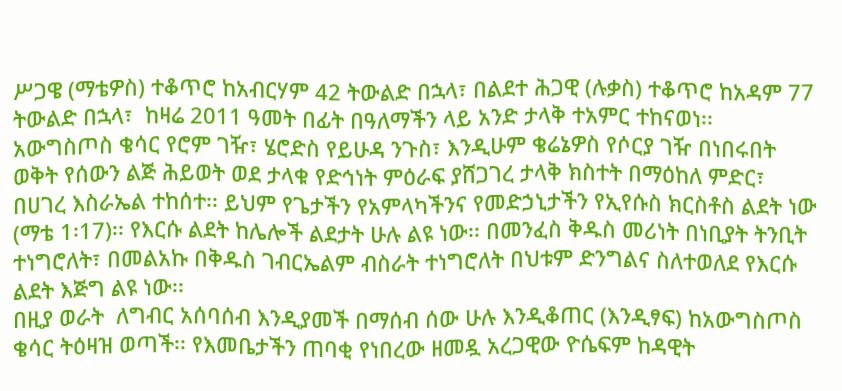ሥጋዌ (ማቴዎስ) ተቆጥሮ ከአብርሃም 42 ትውልድ በኋላ፣ በልደተ ሕጋዊ (ሉቃስ) ተቆጥሮ ከአዳም 77 ትውልድ በኋላ፣  ከዛሬ 2011 ዓመት በፊት በዓለማችን ላይ አንድ ታላቅ ተአምር ተከናወነ፡፡
አውግስጦስ ቄሳር የሮም ገዥ፣ ሄሮድስ የይሁዳ ንጉስ፣ እንዲሁም ቄሬኔዎስ የሶርያ ገዥ በነበሩበት ወቅት የሰውን ልጅ ሕይወት ወደ ታላቁ የድኅነት ምዕራፍ ያሸጋገረ ታላቅ ክስተት በማዕከለ ምድር፣ በሀገረ እስራኤል ተከሰተ፡፡ ይህም የጌታችን የአምላካችንና የመድኃኒታችን የኢየሱስ ክርስቶስ ልደት ነው (ማቴ 1፡17)፡፡ የእርሱ ልደት ከሌሎች ልደታት ሁሉ ልዩ ነው፡፡ በመንፈስ ቅዱስ መሪነት በነቢያት ትንቢት ተነግሮለት፣ በመልአኩ በቅዱስ ገብርኤልም ብስራት ተነግሮለት በህቱም ድንግልና ስለተወለደ የእርሱ ልደት እጅግ ልዩ ነው፡፡
በዚያ ወራት  ለግብር አሰባሰብ እንዲያመች በማሰብ ሰው ሁሉ እንዲቆጠር (እንዲፃፍ) ከአውግስጦስ ቄሳር ትዕዛዝ ወጣች፡፡ የእመቤታችን ጠባቂ የነበረው ዘመዷ አረጋዊው ዮሴፍም ከዳዊት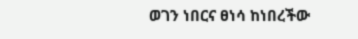ወገን ነበርና ፀነሳ ከነበረችው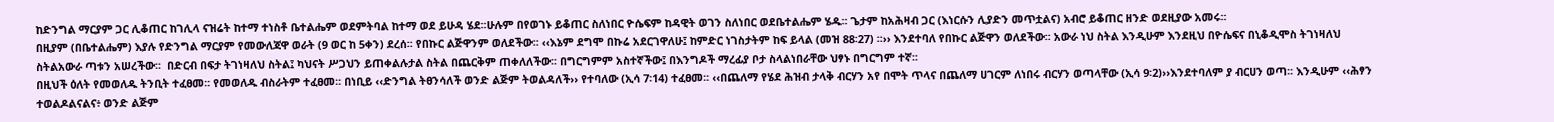ከድንግል ማርያም ጋር ሊቆጠር ከገሊላ ናዝሬት ከተማ ተነስቶ ቤተልሔም ወደምትባል ከተማ ወደ ይሁዳ ሄደ፡፡ሁሉም በየወገኑ ይቆጠር ስለነበር ዮሴፍም ከዳዊት ወገን ስለነበር ወደቤተልሔም ሄዱ፡፡ ጌታም ከአሕዛብ ጋር (እነርሱን ሊያድን መጥቷልና) አብሮ ይቆጠር ዘንድ ወደዚያው አመሩ፡፡
በዚያም (በቤተልሔም) እያሉ የድንግል ማርያም የመውለጃዋ ወራት (9 ወር ከ 5ቀን) ደረሰ፡፡ የበኩር ልጅዋንም ወለደችው፡፡ ‹‹እኔም ደግሞ በኩሬ አደርገዋለሁ፤ ከምድር ነገስታትም ከፍ ይላል (መዝ 88፡27) ፡፡›› እንደተባለ የበኩር ልጅዋን ወለደችው፡፡ አውራ ነህ ስትል እንዲሁም እንደዚህ በዮሴፍና በኒቆዲሞስ ትገነዛለህ ስትልአውራ ጣቱን አሠረችው፡፡  በድርብ በፍታ ትገነዛለህ ስትል፤ ካህናት ሥጋህን ይጠቀልሉታል ስትል በጨርቅም ጠቀለለችው፡፡ በግርግምም አስተኛችው፤ በእንግዶች ማረፊያ ቦታ ስላልነበራቸው ህፃኑ በግርግም ተኛ፡፡
በዚህች ዕለት የመወለዱ ትንቢት ተፈፀመ፡፡ የመወለዱ ብስራትም ተፈፀመ፡፡ በነቢይ ‹‹ድንግል ትፀንሳለች ወንድ ልጅም ትወልዳለች›› የተባለው (ኢሳ 7፡14) ተፈፀመ፡፡ ‹‹በጨለማ የሄደ ሕዝብ ታላቅ ብርሃን አየ በሞት ጥላና በጨለማ ሀገርም ለነበሩ ብርሃን ወጣላቸው (ኢሳ 9፡2)››እንደተባለም ያ ብርሀን ወጣ፡፡ እንዲሁም ‹‹ሕፃን ተወልዶልናልና፥ ወንድ ልጅም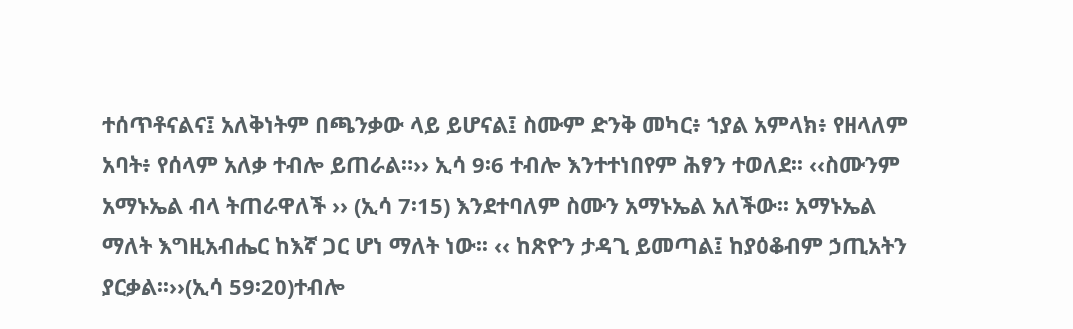ተሰጥቶናልና፤ አለቅነትም በጫንቃው ላይ ይሆናል፤ ስሙም ድንቅ መካር፥ ኀያል አምላክ፥ የዘላለም አባት፥ የሰላም አለቃ ተብሎ ይጠራል።›› ኢሳ 9፡6 ተብሎ እንተተነበየም ሕፃን ተወለደ፡፡ ‹‹ስሙንም አማኑኤል ብላ ትጠራዋለች ›› (ኢሳ 7፡15) እንደተባለም ስሙን አማኑኤል አለችው፡፡ አማኑኤል ማለት እግዚአብሔር ከእኛ ጋር ሆነ ማለት ነው፡፡ ‹‹ ከጽዮን ታዳጊ ይመጣል፤ ከያዕቆብም ኃጢአትን ያርቃል፡፡››(ኢሳ 59፡20)ተብሎ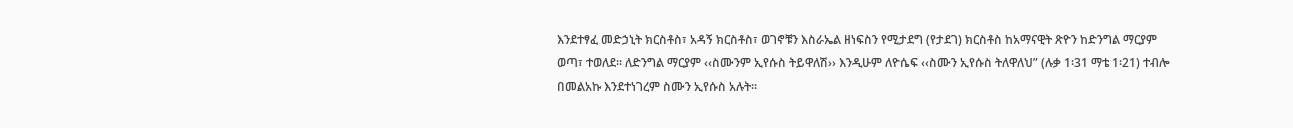እንደተፃፈ መድኃኒት ክርስቶስ፣ አዳኝ ክርስቶስ፣ ወገኖቹን እስራኤል ዘነፍስን የሚታደግ (የታደገ) ክርስቶስ ከአማናዊት ጽዮን ከድንግል ማርያም ወጣ፣ ተወለደ፡፡ ለድንግል ማርያም ‹‹ስሙንም ኢየሱስ ትይዋለሽ›› እንዲሁም ለዮሴፍ ‹‹ስሙን ኢየሱስ ትለዋለህ” (ሉቃ 1፡31 ማቴ 1፡21) ተብሎ በመልአኩ እንደተነገረም ስሙን ኢየሱስ አሉት፡፡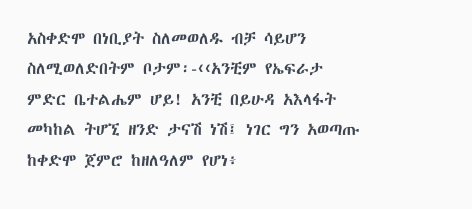አስቀድሞ በነቢያት ስለመወለዱ ብቻ ሳይሆን ስለሚወለድበትም ቦታም፡-‹‹አንቺም የኤፍራታ ምድር ቤተልሔም ሆይ! አንቺ በይሁዳ አእላፋት መካከል ትሆኚ ዘንድ ታናሽ ነሽ፤ ነገር ግን አወጣጡ ከቀድሞ ጀምሮ ከዘለዓለም የሆነ፥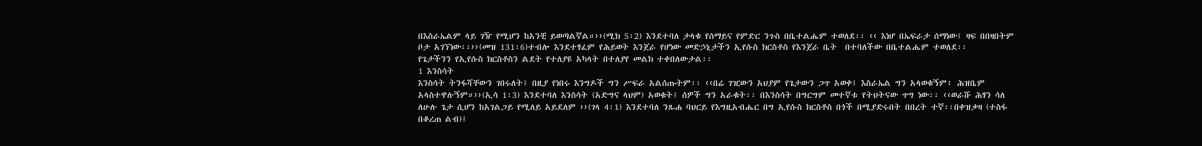በእስራኤልም ላይ ገዥ የሚሆን ከአንቺ ይወጣልኛል።››(ሚክ 5፡2) እንደተባለ ታላቁ የሰማይና የምድር ንጉስ በቤተልሔም ተወለደ፡፡ ‹‹ እነሆ በኤፍራታ ሰማነው፤ ዛፍ በበዛበትም ቦታ አገኘነው፡፡››(መዝ 131፡6)ተብሎ እንደተፃፈም የሕይወት እንጀራ የሆነው መድኃኒታችን ኢየሱስ ክርስቶስ የእንጀራ ቤት  በተባለችው በቤተልሔም ተወለደ፡፡
የጌታችንን የኢየሱስ ክርስቶስን ልደት የተለያዩ አካላት በተለያየ መልክ ተቀበለውታል፡፡
1 እንስሳት
እንስሳት ትንፋሻቸውን ገበሩለት፤ በዚያ የነበሩ እንግዶች ግን ሥፍራ አልሰጡትም፡፡ ‹‹በሬ ገዢውን አህያም የጌታውን ጋጥ አወቀ፤ እስራኤል ግን አላወቁኝም፥ ሕዝቤም አላስተዋሉኝም።››(ኢሳ 1፡3) እንደተባለ እንስሳት (አድግና ላህም) አወቁት፤ ሰዎች ግን አራቁት፡፡ በእንስሳት በግርግም መተኛቱ የትህትናው ጥግ ነው፡፡ ‹‹ወራሹ ሕፃን ሳለ ለሁሉ ጌታ ሲሆን ከአገልጋይ የሚለይ አይደለም ››(ገላ 4፡1) እንደተባለ ንጹሐ ባህርይ የእግዚአብሔር በግ ኢየሱስ ክርስቶስ በጎች በሚያድሩበት በበረት ተኛ፡፡በቀዝቃዛ (ተስፋ በቆረጠ ልብ)፤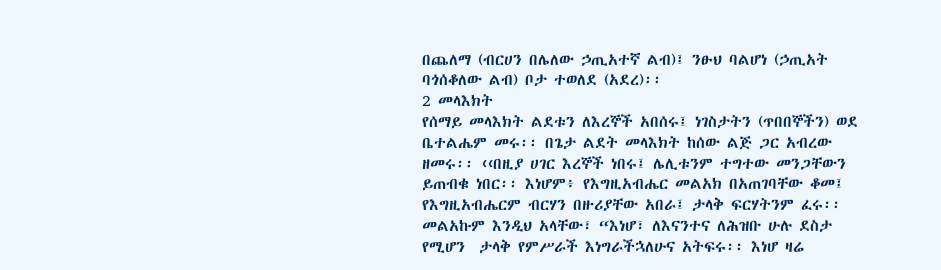በጨለማ (ብርሀን በሌለው ኃጢአተኛ ልብ)፤ ንፁህ ባልሆነ (ኃጢአት ባጎሰቆለው ልብ) ቦታ ተወለደ (አደረ)፡፡
2 መላእክት
የሰማይ መላእክት ልደቱን ለእረኞች አበሰሩ፤ ነገስታትን (ጥበበኞችን) ወደ ቤተልሔም መሩ፡፡ በጌታ ልደት መላእክት ከሰው ልጅ ጋር አብረው ዘመሩ፡፡ ‹‹በዚያ ሀገር እረኞች ነበሩ፤ ሌሊቱንም ተግተው መንጋቸውን ይጠብቁ ነበር፡፡ እነሆም፥ የእግዚአብሔር መልአክ በአጠገባቸው ቆመ፤ የእግዚአብሔርም ብርሃን በዙሪያቸው አበራ፤ ታላቅ ፍርሃትንም ፈሩ፡፡ መልአኩም እንዲህ አላቸው፣ “እነሆ፣ ለእናንተና ለሕዝቡ ሁሉ ደስታ የሚሆን  ታላቅ የምሥራች እነግራችኋለሁና አትፍሩ፡፡ እነሆ ዛሬ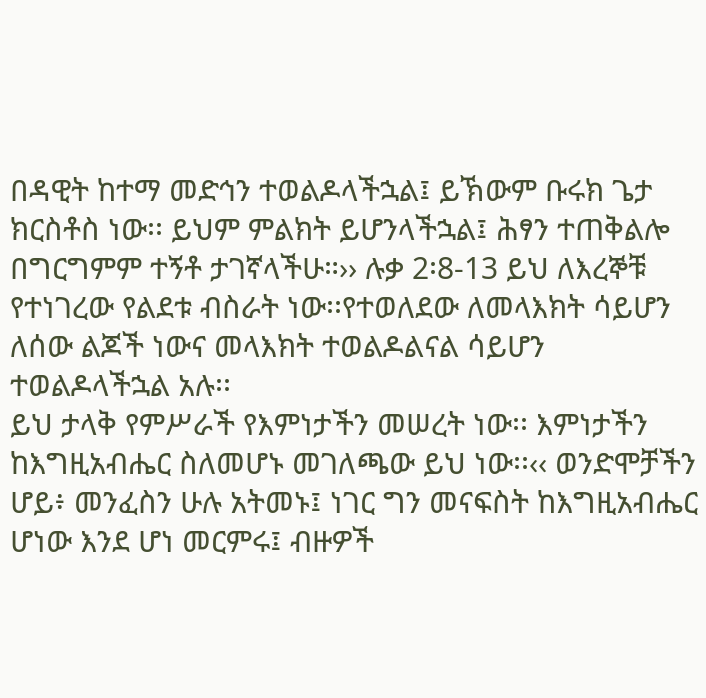በዳዊት ከተማ መድኅን ተወልዶላችኋል፤ ይኽውም ቡሩክ ጌታ ክርስቶስ ነው፡፡ ይህም ምልክት ይሆንላችኋል፤ ሕፃን ተጠቅልሎ በግርግምም ተኝቶ ታገኛላችሁ።›› ሉቃ 2፡8-13 ይህ ለእረኞቹ የተነገረው የልደቱ ብስራት ነው፡፡የተወለደው ለመላእክት ሳይሆን ለሰው ልጆች ነውና መላእክት ተወልዶልናል ሳይሆን ተወልዶላችኋል አሉ፡፡
ይህ ታላቅ የምሥራች የእምነታችን መሠረት ነው፡፡ እምነታችን ከእግዚአብሔር ስለመሆኑ መገለጫው ይህ ነው፡፡‹‹ ወንድሞቻችን ሆይ፥ መንፈስን ሁሉ አትመኑ፤ ነገር ግን መናፍስት ከእግዚአብሔር ሆነው እንደ ሆነ መርምሩ፤ ብዙዎች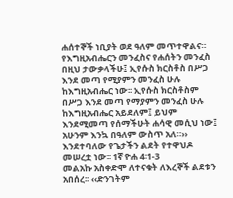ሐሰተኞች ነቢያት ወደ ዓለም መጥተዋልና። የእግዚአብሔርን መንፈስና የሐሰትን መንፈስ በዚህ ታውቃላችሁ፤ ኢየሱስ ክርስቶስ በሥጋ እንደ መጣ የሚያምን መንፈስ ሁሉ ከእግዚአብሔር ነው፡፡ ኢየሱስ ክርስቶስም በሥጋ እንደ መጣ የማያምን መንፈስ ሁሉ ከእግዚአብሔር አይደለም፤ ይህም እንደሚመጣ የሰማችሁት ሐሳዊ መሲህ ነው፤ አሁንም እንኳ በዓለም ውስጥ አለ።›› እንደተባለው የጌታችን ልደት የተዋህዶ መሠረቷ ነው፡፡ 1ኛ ዮሐ 4፡1-3
መልአኩ አስቀድሞ ለተናቁት ለእረኞች ልደቱን አበሰረ፡፡ ‹‹ድንገትም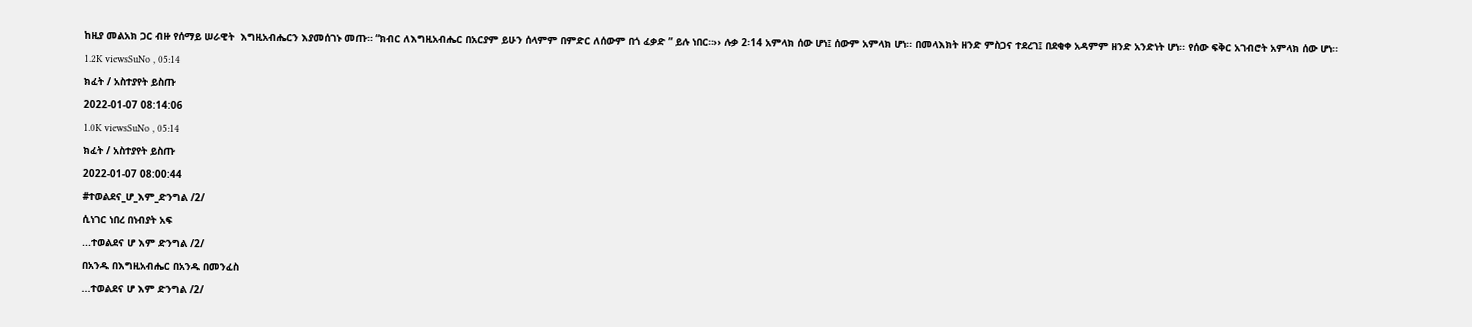ከዚያ መልአክ ጋር ብዙ የሰማይ ሠራዊት  እግዚአብሔርን እያመሰገኑ መጡ። “ክብር ለእግዚአብሔር በአርያም ይሁን ሰላምም በምድር ለሰውም በጎ ፈቃድ ” ይሉ ነበር።›› ሉቃ 2፡14 አምላክ ሰው ሆነ፤ ሰውም አምላክ ሆነ፡፡ በመላእክት ዘንድ ምስጋና ተደረገ፤ በደቂቀ አዳምም ዘንድ አንድነት ሆነ፡፡ የሰው ፍቅር አገብሮት አምላክ ሰው ሆነ፡፡
1.2K viewsSuNo , 05:14
ክፈት / አስተያየት ይስጡ
2022-01-07 08:14:06
1.0K viewsSuNo , 05:14
ክፈት / አስተያየት ይስጡ
2022-01-07 08:00:44
#ተወልደና_ሆ_እም_ድንግል /2/
ሲነገር ነበረ በነብያት አፍ
...ተወልደና ሆ እም ድንግል /2/
በአንዱ በእግዚአብሔር በአንዱ በመንፈስ
...ተወልደና ሆ እም ድንግል /2/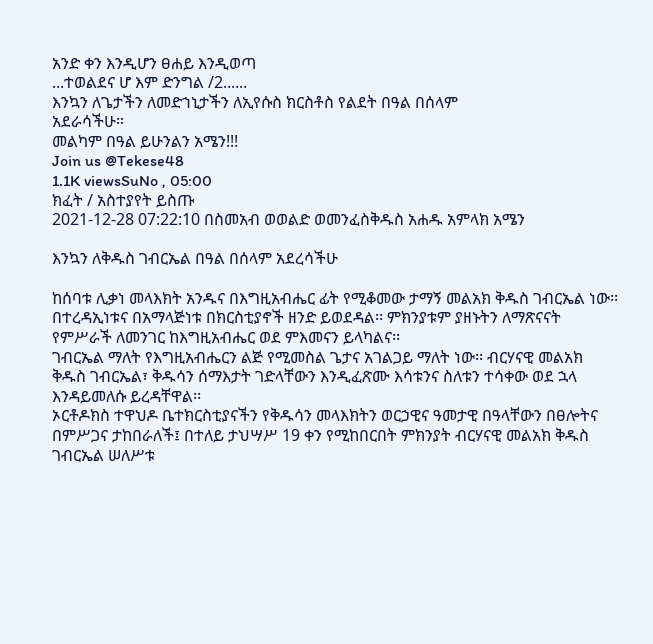አንድ ቀን እንዲሆን ፀሐይ እንዲወጣ
...ተወልደና ሆ እም ድንግል /2......
እንኳን ለጌታችን ለመድኀኒታችን ለኢየሱስ ክርስቶስ የልደት በዓል በሰላም
አደራሳችሁ።
መልካም በዓል ይሁንልን አሜን!!!
Join us @Tekese48
1.1K viewsSuNo , 05:00
ክፈት / አስተያየት ይስጡ
2021-12-28 07:22:10 በስመአብ ወወልድ ወመንፈስቅዱስ አሐዱ አምላክ አሜን

እንኳን ለቅዱስ ገብርኤል በዓል በሰላም አደረሳችሁ

ከሰባቱ ሊቃነ መላእክት አንዱና በእግዚአብሔር ፊት የሚቆመው ታማኝ መልአክ ቅዱስ ገብርኤል ነው፡፡ በተረዳኢነቱና በአማላጅነቱ በክርስቲያኖች ዘንድ ይወደዳል፡፡ ምክንያቱም ያዘኑትን ለማጽናናት የምሥራች ለመንገር ከእግዚአብሔር ወደ ምእመናን ይላካልና፡፡
ገብርኤል ማለት የእግዚአብሔርን ልጅ የሚመስል ጌታና አገልጋይ ማለት ነው፡፡ ብርሃናዊ መልአክ ቅዱስ ገብርኤል፣ ቅዱሳን ሰማእታት ገድላቸውን እንዲፈጽሙ እሳቱንና ስለቱን ተሳቀው ወደ ኋላ እንዳይመለሱ ይረዳቸዋል፡፡
ኦርቶዶክስ ተዋህዶ ቤተክርስቲያናችን የቅዱሳን መላእክትን ወርኃዊና ዓመታዊ በዓላቸውን በፀሎትና በምሥጋና ታከበራለች፤ በተለይ ታህሣሥ 19 ቀን የሚከበርበት ምክንያት ብርሃናዊ መልአክ ቅዱስ ገብርኤል ሠለሥቱ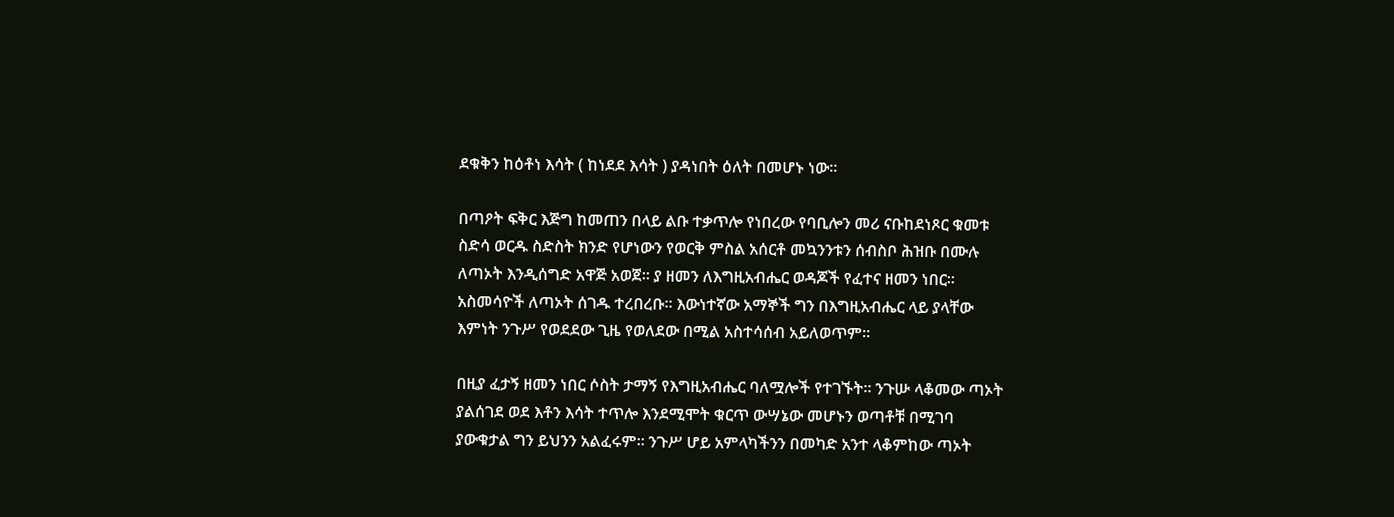ደቁቅን ከዕቶነ እሳት ( ከነደደ እሳት ) ያዳነበት ዕለት በመሆኑ ነው፡፡

በጣዖት ፍቅር እጅግ ከመጠን በላይ ልቡ ተቃጥሎ የነበረው የባቢሎን መሪ ናቡከደነጾር ቁመቱ ስድሳ ወርዱ ስድስት ክንድ የሆነውን የወርቅ ምስል አሰርቶ መኳንንቱን ሰብስቦ ሕዝቡ በሙሉ ለጣኦት እንዲሰግድ አዋጅ አወጀ፡፡ ያ ዘመን ለእግዚአብሔር ወዳጆች የፈተና ዘመን ነበር፡፡ አስመሳዮች ለጣኦት ሰገዱ ተረበረቡ፡፡ እውነተኛው አማኞች ግን በእግዚአብሔር ላይ ያላቸው እምነት ንጉሥ የወደደው ጊዜ የወለደው በሚል አስተሳሰብ አይለወጥም፡፡

በዚያ ፈታኝ ዘመን ነበር ሶስት ታማኝ የእግዚአብሔር ባለሟሎች የተገኙት፡፡ ንጉሡ ላቆመው ጣኦት ያልሰገደ ወደ እቶን እሳት ተጥሎ እንደሚሞት ቁርጥ ውሣኔው መሆኑን ወጣቶቹ በሚገባ ያውቁታል ግን ይህንን አልፈሩም፡፡ ንጉሥ ሆይ አምላካችንን በመካድ አንተ ላቆምከው ጣኦት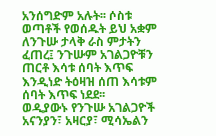አንሰግድም አሉት፡፡ ሶስቱ ወጣቶች የወሰዱት ይህ አቋም ለንጉሡ ታላቅ ራስ ምታትን ፈጠረ፤ ንጉሡም አገልጋዮቹን ጠርቶ እሳቱ ሰባት እጥፍ እንዲነድ ትዕዛዝ ሰጠ እሳቱም ሰባት እጥፍ ነደደ፡፡
ወዲያውኑ የንጉሡ አገልጋዮች አናንያን፣ አዛርያ፣ ሚሳኤልን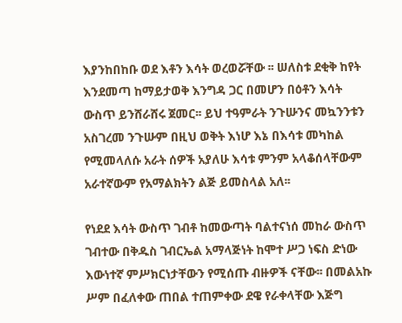እያንከበከቡ ወደ እቶን እሳት ወረወሯቸው ፡፡ ሠለስቱ ደቂቅ ከየት እንደመጣ ከማይታወቅ እንግዳ ጋር በመሆን በዕቶን እሳት ውስጥ ይንሸራሸሩ ጀመር፡፡ ይህ ተዓምራት ንጉሡንና መኳንንቱን አስገረመ ንጉሡም በዚህ ወቅት እነሆ እኔ በእሳቱ መካከል የሚመላለሱ አራት ሰዎች አያለሁ እሳቱ ምንም አላቆሰላቸውም አራተኛውም የአማልክትን ልጅ ይመስላል አለ፡፡

የነደደ እሳት ውስጥ ገብቶ ከመውጣት ባልተናነሰ መከራ ውስጥ ገብተው በቅዱስ ገብርኤል አማላጅነት ከሞተ ሥጋ ነፍስ ድነው እውነተኛ ምሥክርነታቸውን የሚሰጡ ብዙዎች ናቸው፡፡ በመልአኩ ሥም በፈለቀው ጠበል ተጠምቀው ደዌ የራቀላቸው እጅግ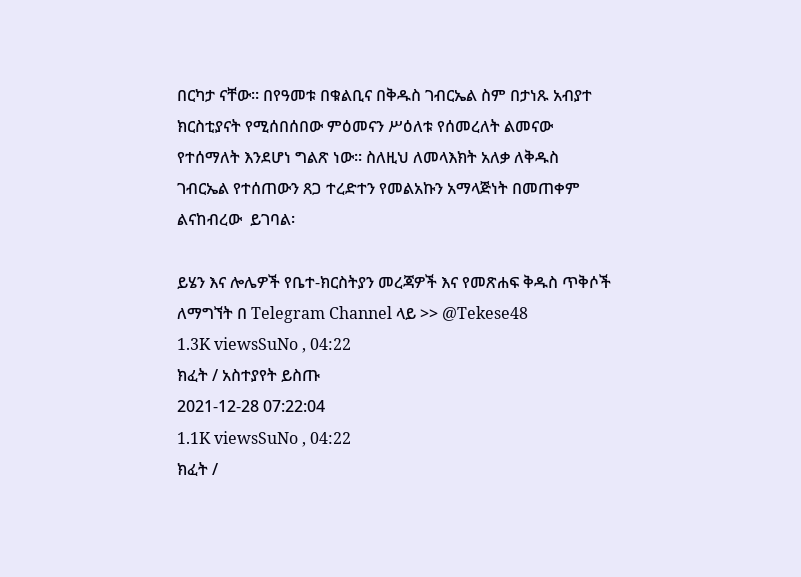በርካታ ናቸው፡፡ በየዓመቱ በቁልቢና በቅዱስ ገብርኤል ስም በታነጹ አብያተ ክርስቲያናት የሚሰበሰበው ምዕመናን ሥዕለቱ የሰመረለት ልመናው የተሰማለት እንደሆነ ግልጽ ነው፡፡ ስለዚህ ለመላእክት አለቃ ለቅዱስ ገብርኤል የተሰጠውን ጸጋ ተረድተን የመልአኩን አማላጅነት በመጠቀም ልናከብረው  ይገባል፡

ይሄን እና ሎሌዎች የቤተ-ክርስትያን መረጃዎች እና የመጽሐፍ ቅዱስ ጥቅሶች ለማግኘት በ Telegram Channel ላይ >> @Tekese48
1.3K viewsSuNo , 04:22
ክፈት / አስተያየት ይስጡ
2021-12-28 07:22:04
1.1K viewsSuNo , 04:22
ክፈት /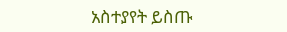አስተያየት ይስጡ